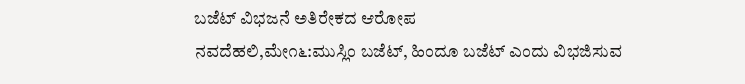ಬಜೆಟ್ ವಿಭಜನೆ ಅತಿರೇಕದ ಆರೋಪ
ನವದೆಹಲಿ,ಮೇ೧೬:ಮುಸ್ಲಿಂ ಬಜೆಟ್, ಹಿಂದೂ ಬಜೆಟ್ ಎಂದು ವಿಭಜಿಸುವ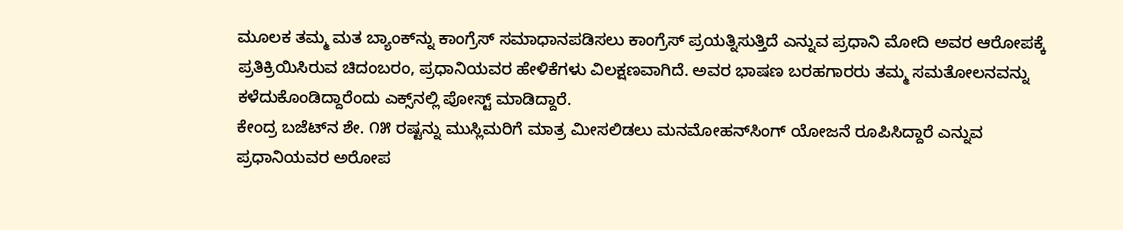ಮೂಲಕ ತಮ್ಮ ಮತ ಬ್ಯಾಂಕ್‌ನ್ನು ಕಾಂಗ್ರೆಸ್ ಸಮಾಧಾನಪಡಿಸಲು ಕಾಂಗ್ರೆಸ್ ಪ್ರಯತ್ನಿಸುತ್ತಿದೆ ಎನ್ನುವ ಪ್ರಧಾನಿ ಮೋದಿ ಅವರ ಆರೋಪಕ್ಕೆ ಪ್ರತಿಕ್ರಿಯಿಸಿರುವ ಚಿದಂಬರಂ, ಪ್ರಧಾನಿಯವರ ಹೇಳಿಕೆಗಳು ವಿಲಕ್ಷಣವಾಗಿದೆ. ಅವರ ಭಾಷಣ ಬರಹಗಾರರು ತಮ್ಮ ಸಮತೋಲನವನ್ನು ಕಳೆದುಕೊಂಡಿದ್ದಾರೆಂದು ಎಕ್ಸ್‌ನಲ್ಲಿ ಪೋಸ್ಟ್ ಮಾಡಿದ್ದಾರೆ.
ಕೇಂದ್ರ ಬಜೆಟ್‌ನ ಶೇ. ೧೫ ರಷ್ಟನ್ನು ಮುಸ್ಲಿಮರಿಗೆ ಮಾತ್ರ ಮೀಸಲಿಡಲು ಮನಮೋಹನ್‌ಸಿಂಗ್ ಯೋಜನೆ ರೂಪಿಸಿದ್ದಾರೆ ಎನ್ನುವ ಪ್ರಧಾನಿಯವರ ಅರೋಪ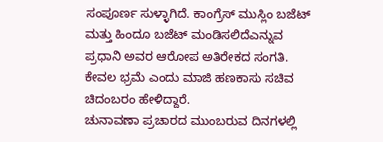ಸಂಪೂರ್ಣ ಸುಳ್ಳಾಗಿದೆ. ಕಾಂಗ್ರೆಸ್ ಮುಸ್ಲಿಂ ಬಜೆಟ್ ಮತ್ತು ಹಿಂದೂ ಬಜೆಟ್ ಮಂಡಿಸಲಿದೆಎನ್ನುವ ಪ್ರಧಾನಿ ಅವರ ಆರೋಪ ಅತಿರೇಕದ ಸಂಗತಿ. ಕೇವಲ ಭ್ರಮೆ ಎಂದು ಮಾಜಿ ಹಣಕಾಸು ಸಚಿವ ಚಿದಂಬರಂ ಹೇಳಿದ್ದಾರೆ.
ಚುನಾವಣಾ ಪ್ರಚಾರದ ಮುಂಬರುವ ದಿನಗಳಲ್ಲಿ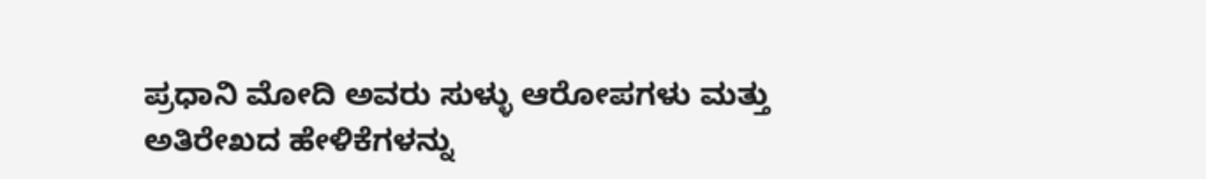ಪ್ರಧಾನಿ ಮೋದಿ ಅವರು ಸುಳ್ಳು ಆರೋಪಗಳು ಮತ್ತು ಅತಿರೇಖದ ಹೇಳಿಕೆಗಳನ್ನು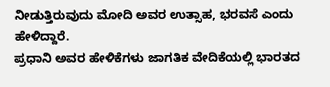ನೀಡುತ್ತಿರುವುದು ಮೋದಿ ಅವರ ಉತ್ಸಾಹ, ಭರವಸೆ ಎಂದು ಹೇಳಿದ್ದಾರೆ.
ಪ್ರಧಾನಿ ಅವರ ಹೇಳಿಕೆಗಳು ಜಾಗತಿಕ ವೇದಿಕೆಯಲ್ಲಿ ಭಾರತದ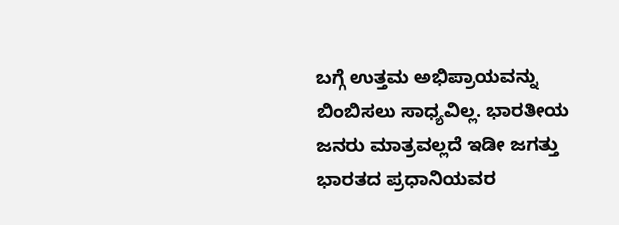ಬಗ್ಗೆ ಉತ್ತಮ ಅಭಿಪ್ರಾಯವನ್ನು ಬಿಂಬಿಸಲು ಸಾಧ್ಯವಿಲ್ಲ. ಭಾರತೀಯ ಜನರು ಮಾತ್ರವಲ್ಲದೆ ಇಡೀ ಜಗತ್ತು ಭಾರತದ ಪ್ರಧಾನಿಯವರ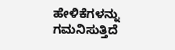ಹೇಳಿಕೆಗಳನ್ನು ಗಮನಿಸುತ್ತಿದೆ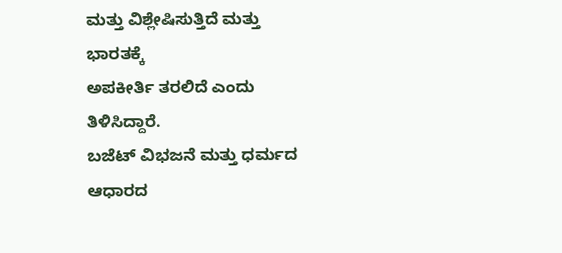ಮತ್ತು ವಿಶ್ಲೇಷಿಸುತ್ತಿದೆ ಮತ್ತು ಭಾರತಕ್ಕೆ
ಅಪಕೀರ್ತಿ ತರಲಿದೆ ಎಂದು ತಿಳಿಸಿದ್ದಾರೆ.
ಬಜೆಟ್ ವಿಭಜನೆ ಮತ್ತು ಧರ್ಮದ ಆಧಾರದ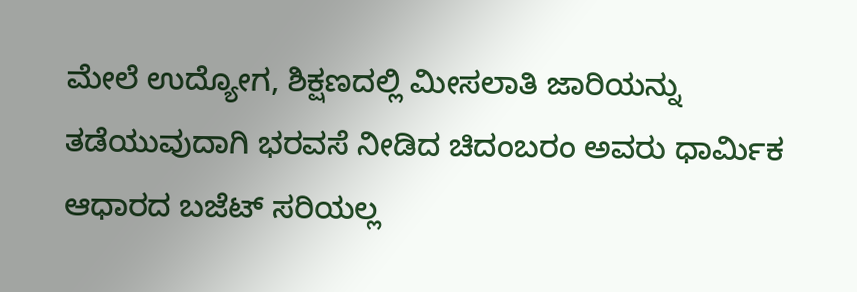ಮೇಲೆ ಉದ್ಯೋಗ, ಶಿಕ್ಷಣದಲ್ಲಿ ಮೀಸಲಾತಿ ಜಾರಿಯನ್ನು ತಡೆಯುವುದಾಗಿ ಭರವಸೆ ನೀಡಿದ ಚಿದಂಬರಂ ಅವರು ಧಾರ್ಮಿಕ ಆಧಾರದ ಬಜೆಟ್ ಸರಿಯಲ್ಲ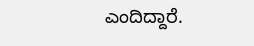ಎಂದಿದ್ದಾರೆ.